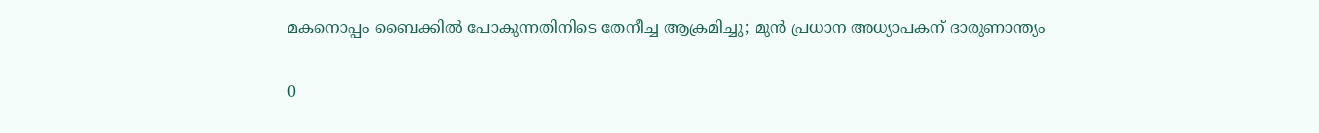മകനൊപ്പം ബൈക്കിൽ പോകുന്നതിനിടെ തേനീച്ച ആക്രമിച്ചു; മുൻ പ്രധാന അധ്യാപകന് ദാരുണാന്ത്യം

0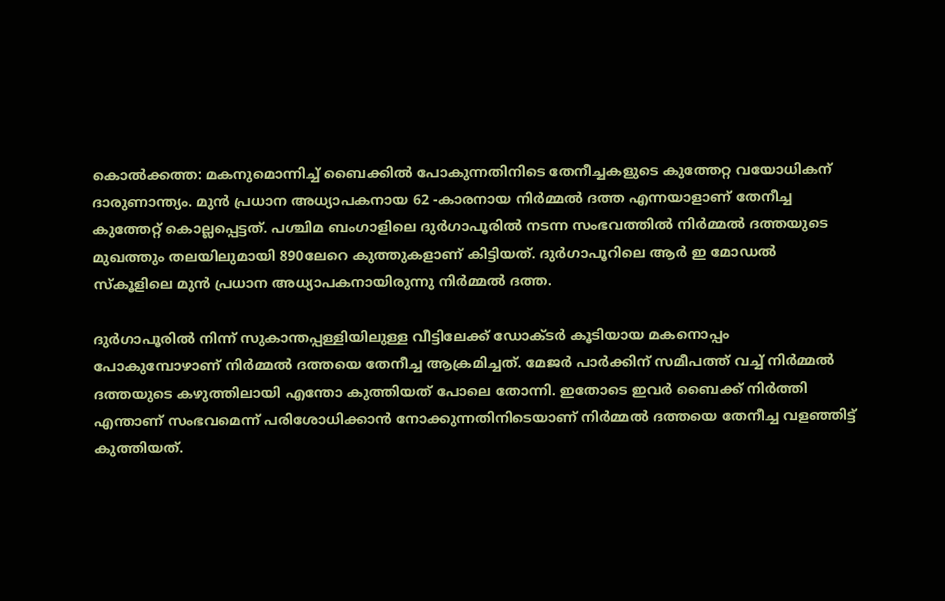കൊൽക്കത്ത: മകനുമൊന്നിച്ച് ബൈക്കിൽ പോകുന്നതിനിടെ തേനീച്ചകളുടെ കുത്തേറ്റ വയോധികന് ദാരുണാന്ത്യം. മുൻ പ്രധാന അധ്യാപകനായ 62 -കാരനായ നിർമ്മൽ ദത്ത എന്നയാളാണ് തേനീച്ച കുത്തേറ്റ് കൊല്ലപ്പെട്ടത്. പശ്ചിമ ബംഗാളിലെ ദുർഗാപൂരിൽ നടന്ന സംഭവത്തിൽ നിർമ്മൽ ദത്തയുടെ മുഖത്തും തലയിലുമായി 890ലേറെ കുത്തുകളാണ് കിട്ടിയത്. ദുർഗാപൂറിലെ ആർ ഇ മോഡൽ സ്കൂളിലെ മുൻ പ്രധാന അധ്യാപകനായിരുന്നു നിർമ്മൽ ദത്ത.

ദുർഗാപൂരിൽ നിന്ന് സുകാന്തപ്പള്ളിയിലുള്ള വീട്ടിലേക്ക് ഡോക്ടർ കൂടിയായ മകനൊപ്പം പോകുമ്പോഴാണ് നിർമ്മൽ ദത്തയെ തേനീച്ച ആക്രമിച്ചത്. മേജർ പാർക്കിന് സമീപത്ത് വച്ച് നിർമ്മൽ ദത്തയുടെ കഴുത്തിലായി എന്തോ കുത്തിയത് പോലെ തോന്നി. ഇതോടെ ഇവർ ബൈക്ക് നിർത്തി എന്താണ് സംഭവമെന്ന് പരിശോധിക്കാൻ നോക്കുന്നതിനിടെയാണ് നിർമ്മൽ ദത്തയെ തേനീച്ച വളഞ്ഞിട്ട് കുത്തിയത്.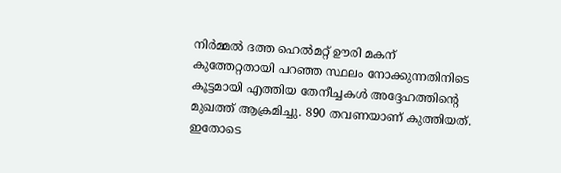നിർമ്മൽ ദത്ത ഹെൽമറ്റ് ഊരി മകന് കുത്തേറ്റതായി പറഞ്ഞ സ്ഥലം നോക്കുന്നതിനിടെ കൂട്ടമായി എത്തിയ തേനീച്ചകൾ അദ്ദേഹത്തിന്റെ മുഖത്ത് ആക്രമിച്ചു. 890 തവണയാണ് കുത്തിയത്. ഇതോടെ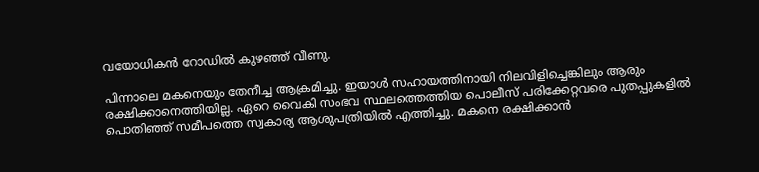വയോധികൻ റോഡിൽ കുഴഞ്ഞ് വീണു.

പിന്നാലെ മകനെയും തേനീച്ച ആക്രമിച്ചു. ഇയാൾ സഹായത്തിനായി നിലവിളിച്ചെങ്കിലും ആരും രക്ഷിക്കാനെത്തിയില്ല. ഏറെ വൈകി സംഭവ സ്ഥലത്തെത്തിയ പൊലീസ് പരിക്കേറ്റവരെ പുതപ്പുകളിൽ പൊതിഞ്ഞ് സമീപത്തെ സ്വകാര്യ ആശുപത്രിയിൽ എത്തിച്ചു. മകനെ രക്ഷിക്കാൻ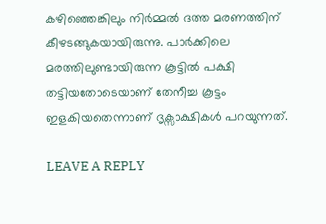കഴിഞ്ഞെങ്കിലും നിർമ്മൽ ദത്ത മരണത്തിന് കീഴടങ്ങുകയായിരുന്നു. പാർക്കിലെ മരത്തിലുണ്ടായിരുന്ന കൂട്ടിൽ പക്ഷി തട്ടിയതോടെയാണ് തേനീച്ച കൂട്ടം ഇളകിയതെന്നാണ് ദൃക്സാക്ഷികൾ പറയുന്നത്.

LEAVE A REPLY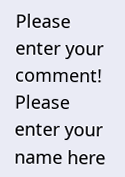Please enter your comment!
Please enter your name here